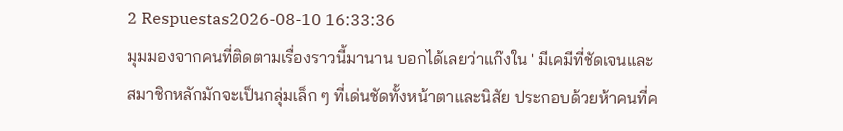2 Respuestas2026-08-10 16:33:36
มุมมองจากคนที่ติดตามเรื่องราวนี้มานาน บอกได้เลยว่าแก๊งใน ' มีเคมีที่ชัดเจนและสมาชิกหลักมักจะเป็นกลุ่มเล็ก ๆ ที่เด่นชัดทั้งหน้าตาและนิสัย ประกอบด้วยห้าคนที่ค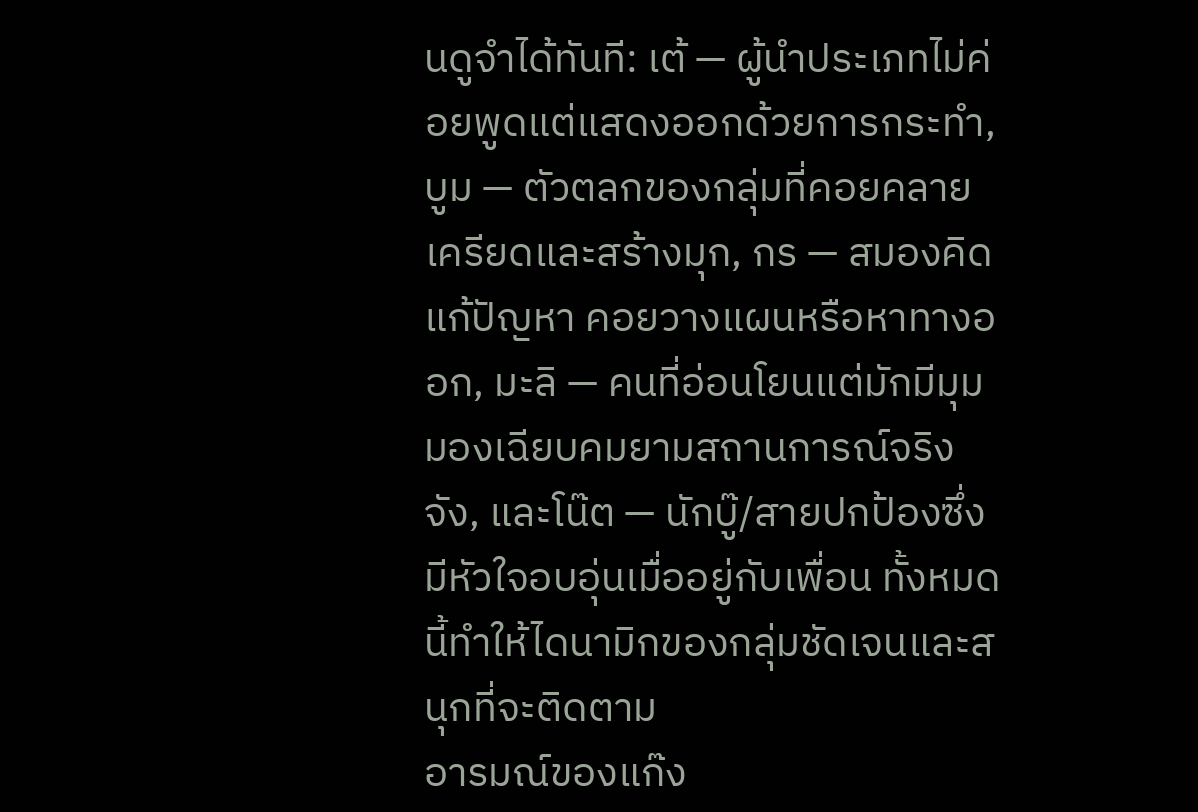นดูจำได้ทันที: เต้ — ผู้นำประเภทไม่ค่อยพูดแต่แสดงออกด้วยการกระทำ, บูม — ตัวตลกของกลุ่มที่คอยคลายเครียดและสร้างมุก, กร — สมองคิดแก้ปัญหา คอยวางแผนหรือหาทางออก, มะลิ — คนที่อ่อนโยนแต่มักมีมุมมองเฉียบคมยามสถานการณ์จริงจัง, และโน๊ต — นักบู๊/สายปกป้องซึ่งมีหัวใจอบอุ่นเมื่ออยู่กับเพื่อน ทั้งหมดนี้ทำให้ไดนามิกของกลุ่มชัดเจนและสนุกที่จะติดตาม
อารมณ์ของแก๊ง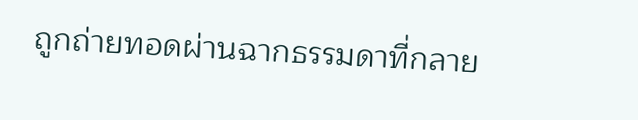ถูกถ่ายทอดผ่านฉากธรรมดาที่กลาย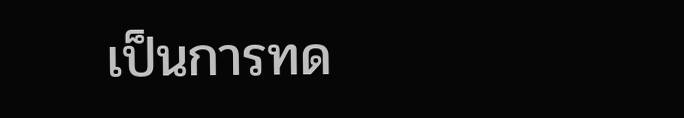เป็นการทด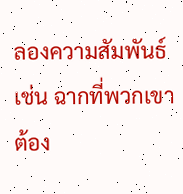ลองความสัมพันธ์ เช่น ฉากที่พวกเขาต้อง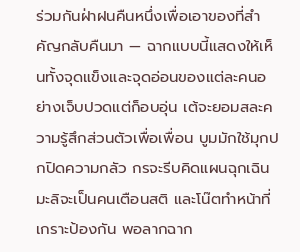ร่วมกันฝ่าฝนคืนหนึ่งเพื่อเอาของที่สำคัญกลับคืนมา — ฉากแบบนี้แสดงให้เห็นทั้งจุดแข็งและจุดอ่อนของแต่ละคนอย่างเจ็บปวดแต่ก็อบอุ่น เต้จะยอมสละความรู้สึกส่วนตัวเพื่อเพื่อน บูมมักใช้มุกปกปิดความกลัว กรจะรีบคิดแผนฉุกเฉิน มะลิจะเป็นคนเตือนสติ และโน๊ตทำหน้าที่เกราะป้องกัน พอลากฉาก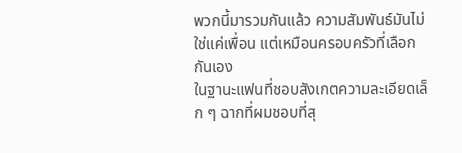พวกนี้มารวมกันแล้ว ความสัมพันธ์มันไม่ใช่แค่เพื่อน แต่เหมือนครอบครัวที่เลือกกันเอง
ในฐานะแฟนที่ชอบสังเกตความละเอียดเล็ก ๆ ฉากที่ผมชอบที่สุ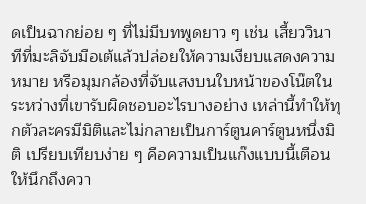ดเป็นฉากย่อย ๆ ที่ไม่มีบทพูดยาว ๆ เช่น เสี้ยววินาทีที่มะลิจับมือเต้แล้วปล่อยให้ความเงียบแสดงความหมาย หรือมุมกล้องที่จับแสงบนใบหน้าของโน๊ตในระหว่างที่เขารับผิดชอบอะไรบางอย่าง เหล่านี้ทำให้ทุกตัวละครมีมิติและไม่กลายเป็นการ์ตูนคาร์ตูนหนึ่งมิติ เปรียบเทียบง่าย ๆ คือความเป็นแก๊งแบบนี้เตือนให้นึกถึงควา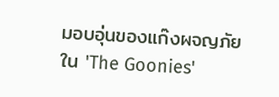มอบอุ่นของแก๊งผจญภัยใน 'The Goonies'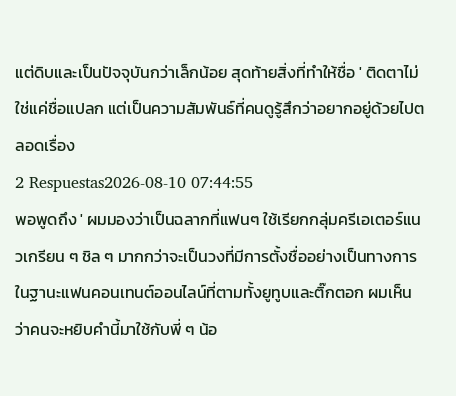แต่ดิบและเป็นปัจจุบันกว่าเล็กน้อย สุดท้ายสิ่งที่ทำให้ชื่อ ' ติดตาไม่ใช่แค่ชื่อแปลก แต่เป็นความสัมพันธ์ที่คนดูรู้สึกว่าอยากอยู่ด้วยไปตลอดเรื่อง
2 Respuestas2026-08-10 07:44:55
พอพูดถึง ' ผมมองว่าเป็นฉลากที่แฟนๆ ใช้เรียกกลุ่มครีเอเตอร์แนวเกรียน ๆ ชิล ๆ มากกว่าจะเป็นวงที่มีการตั้งชื่ออย่างเป็นทางการ ในฐานะแฟนคอนเทนต์ออนไลน์ที่ตามทั้งยูทูบและติ๊กตอก ผมเห็นว่าคนจะหยิบคำนี้มาใช้กับพี่ ๆ น้อ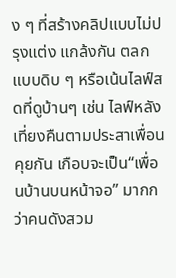ง ๆ ที่สร้างคลิปแบบไม่ปรุงแต่ง แกล้งกัน ตลกแบบดิบ ๆ หรือเน้นไลฟ์สดที่ดูบ้านๆ เช่น ไลฟ์หลังเที่ยงคืนตามประสาเพื่อนคุยกัน เกือบจะเป็น“เพื่อนบ้านบนหน้าจอ” มากกว่าคนดังสวม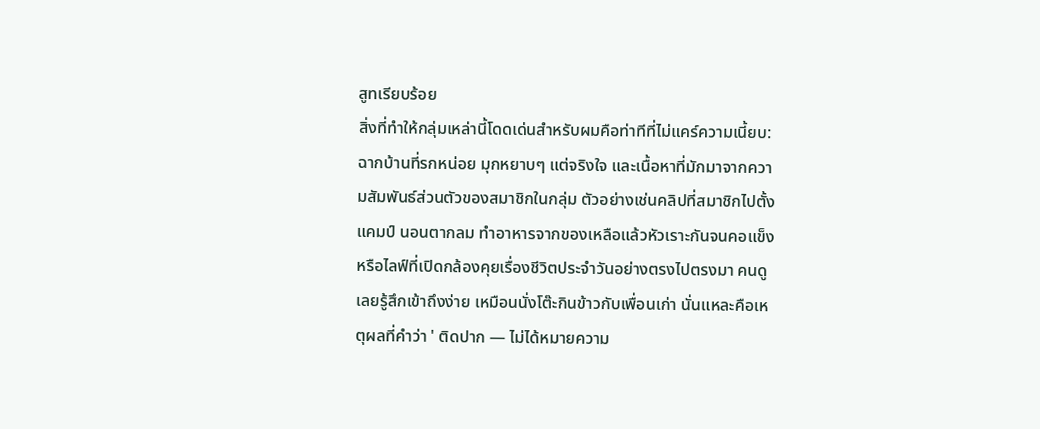สูทเรียบร้อย
สิ่งที่ทำให้กลุ่มเหล่านี้โดดเด่นสำหรับผมคือท่าทีที่ไม่แคร์ความเนี้ยบ: ฉากบ้านที่รกหน่อย มุกหยาบๆ แต่จริงใจ และเนื้อหาที่มักมาจากความสัมพันธ์ส่วนตัวของสมาชิกในกลุ่ม ตัวอย่างเช่นคลิปที่สมาชิกไปตั้งแคมป์ นอนตากลม ทำอาหารจากของเหลือแล้วหัวเราะกันจนคอแข็ง หรือไลฟ์ที่เปิดกล้องคุยเรื่องชีวิตประจำวันอย่างตรงไปตรงมา คนดูเลยรู้สึกเข้าถึงง่าย เหมือนนั่งโต๊ะกินข้าวกับเพื่อนเก่า นั่นแหละคือเหตุผลที่คำว่า ' ติดปาก — ไม่ได้หมายความ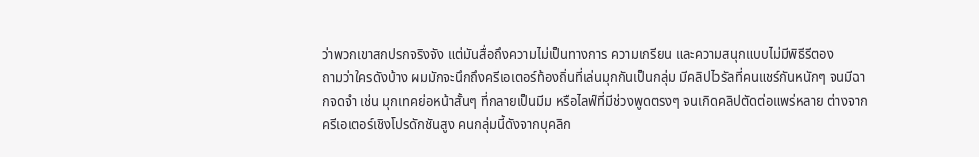ว่าพวกเขาสกปรกจริงจัง แต่มันสื่อถึงความไม่เป็นทางการ ความเกรียน และความสนุกแบบไม่มีพิธีรีตอง
ถามว่าใครดังบ้าง ผมมักจะนึกถึงครีเอเตอร์ท้องถิ่นที่เล่นมุกกันเป็นกลุ่ม มีคลิปไวรัลที่คนแชร์กันหนักๆ จนมีฉากจดจำ เช่น มุกเทคย่อหน้าสั้นๆ ที่กลายเป็นมีม หรือไลฟ์ที่มีช่วงพูดตรงๆ จนเกิดคลิปตัดต่อแพร่หลาย ต่างจากครีเอเตอร์เชิงโปรดักชันสูง คนกลุ่มนี้ดังจากบุคลิก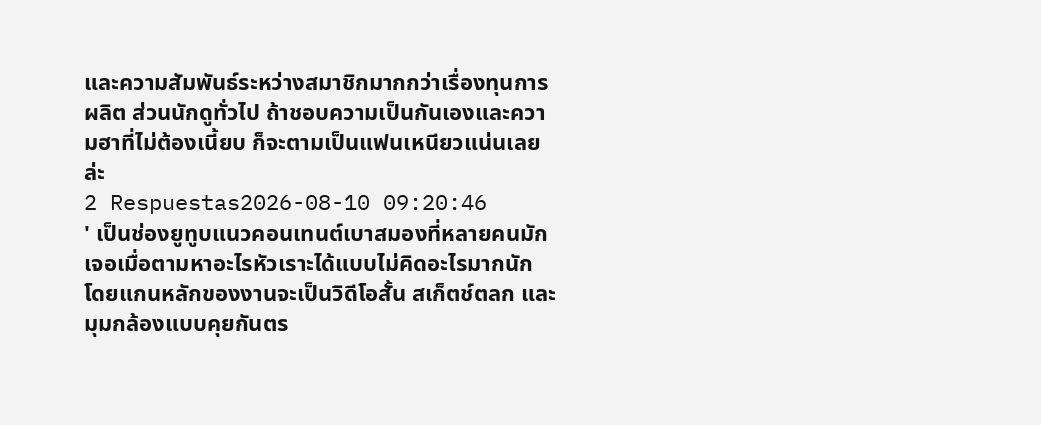และความสัมพันธ์ระหว่างสมาชิกมากกว่าเรื่องทุนการผลิต ส่วนนักดูทั่วไป ถ้าชอบความเป็นกันเองและความฮาที่ไม่ต้องเนี้ยบ ก็จะตามเป็นแฟนเหนียวแน่นเลยล่ะ
2 Respuestas2026-08-10 09:20:46
' เป็นช่องยูทูบแนวคอนเทนต์เบาสมองที่หลายคนมักเจอเมื่อตามหาอะไรหัวเราะได้แบบไม่คิดอะไรมากนัก โดยแกนหลักของงานจะเป็นวิดีโอสั้น สเก็ตช์ตลก และมุมกล้องแบบคุยกันตร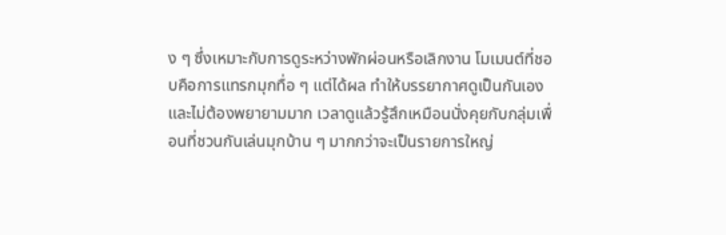ง ๆ ซึ่งเหมาะกับการดูระหว่างพักผ่อนหรือเลิกงาน โมเมนต์ที่ชอบคือการแทรกมุกทื่อ ๆ แต่ได้ผล ทำให้บรรยากาศดูเป็นกันเองและไม่ต้องพยายามมาก เวลาดูแล้วรู้สึกเหมือนนั่งคุยกับกลุ่มเพื่อนที่ชวนกันเล่นมุกบ้าน ๆ มากกว่าจะเป็นรายการใหญ่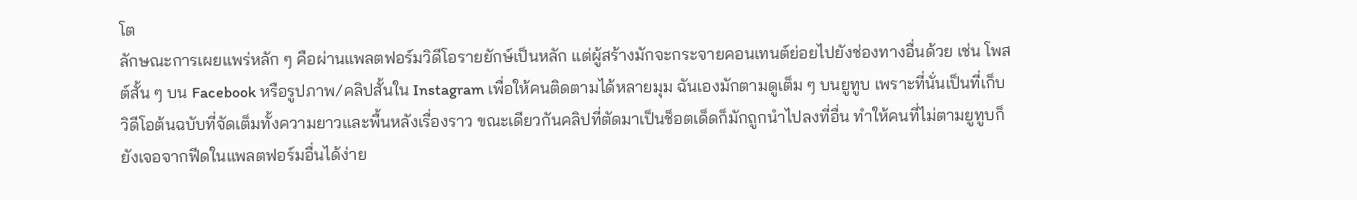โต
ลักษณะการเผยแพร่หลัก ๆ คือผ่านแพลตฟอร์มวิดีโอรายยักษ์เป็นหลัก แต่ผู้สร้างมักจะกระจายคอนเทนต์ย่อยไปยังช่องทางอื่นด้วย เช่น โพสต์สั้น ๆ บน Facebook หรือรูปภาพ/คลิปสั้นใน Instagram เพื่อให้คนติดตามได้หลายมุม ฉันเองมักตามดูเต็ม ๆ บนยูทูบ เพราะที่นั่นเป็นที่เก็บวิดีโอต้นฉบับที่จัดเต็มทั้งความยาวและพื้นหลังเรื่องราว ขณะเดียวกันคลิปที่ตัดมาเป็นช็อตเด็ดก็มักถูกนำไปลงที่อื่น ทำให้คนที่ไม่ตามยูทูบก็ยังเจอจากฟีดในแพลตฟอร์มอื่นได้ง่าย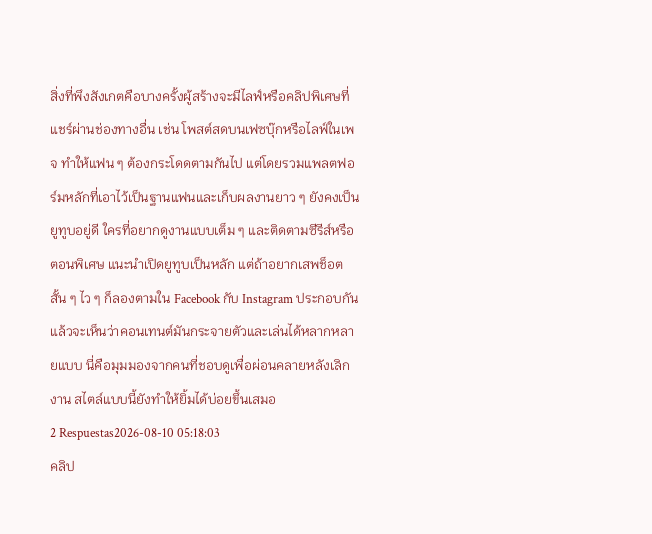สิ่งที่พึงสังเกตคือบางครั้งผู้สร้างจะมีไลฟ์หรือคลิปพิเศษที่แชร์ผ่านช่องทางอื่น เช่น โพสต์สดบนเฟซบุ๊กหรือไลฟ์ในเพจ ทำให้แฟน ๆ ต้องกระโดดตามกันไป แต่โดยรวมแพลตฟอร์มหลักที่เอาไว้เป็นฐานแฟนและเก็บผลงานยาว ๆ ยังคงเป็นยูทูบอยู่ดี ใครที่อยากดูงานแบบเต็ม ๆ และติดตามซีรีส์หรือตอนพิเศษ แนะนำเปิดยูทูบเป็นหลัก แต่ถ้าอยากเสพช็อตสั้น ๆ ไว ๆ ก็ลองตามใน Facebook กับ Instagram ประกอบกัน แล้วจะเห็นว่าคอนเทนต์มันกระจายตัวและเล่นได้หลากหลายแบบ นี่คือมุมมองจากคนที่ชอบดูเพื่อผ่อนคลายหลังเลิกงาน สไตล์แบบนี้ยังทำให้ยิ้มได้บ่อยขึ้นเสมอ
2 Respuestas2026-08-10 05:18:03
คลิป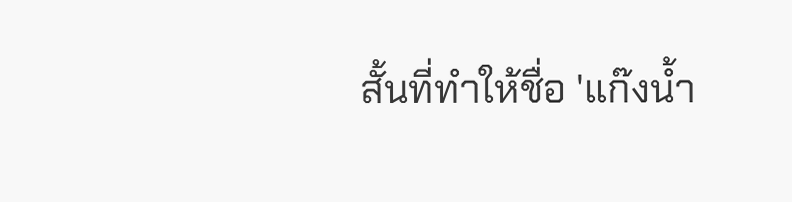สั้นที่ทำให้ชื่อ 'แก๊งน้ำ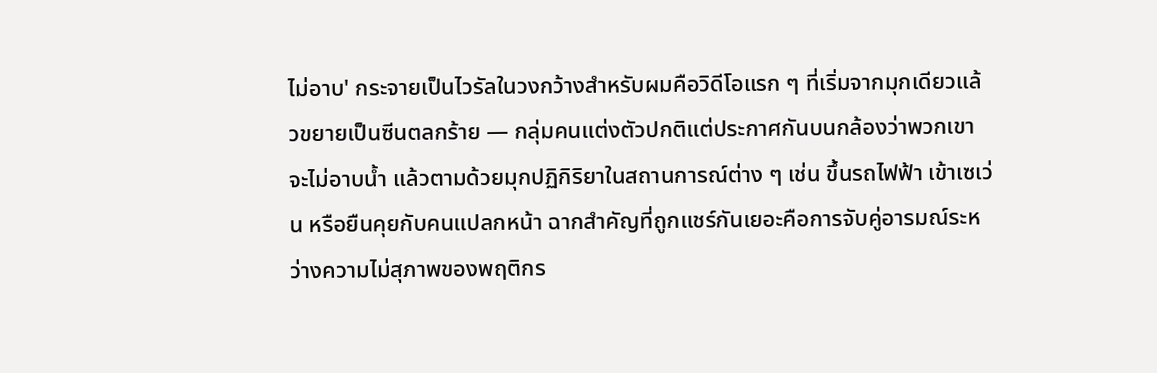ไม่อาบ' กระจายเป็นไวรัลในวงกว้างสำหรับผมคือวิดีโอแรก ๆ ที่เริ่มจากมุกเดียวแล้วขยายเป็นซีนตลกร้าย — กลุ่มคนแต่งตัวปกติแต่ประกาศกันบนกล้องว่าพวกเขาจะไม่อาบน้ำ แล้วตามด้วยมุกปฏิกิริยาในสถานการณ์ต่าง ๆ เช่น ขึ้นรถไฟฟ้า เข้าเซเว่น หรือยืนคุยกับคนแปลกหน้า ฉากสำคัญที่ถูกแชร์กันเยอะคือการจับคู่อารมณ์ระหว่างความไม่สุภาพของพฤติกร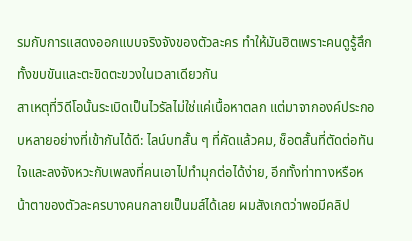รมกับการแสดงออกแบบจริงจังของตัวละคร ทำให้มันฮิตเพราะคนดูรู้สึกทั้งขบขันและตะขิดตะขวงในเวลาเดียวกัน
สาเหตุที่วิดีโอนั้นระเบิดเป็นไวรัลไม่ใช่แค่เนื้อหาตลก แต่มาจากองค์ประกอบหลายอย่างที่เข้ากันได้ดี: ไลน์บทสั้น ๆ ที่คัดแล้วคม, ช็อตสั้นที่ตัดต่อทันใจและลงจังหวะกับเพลงที่คนเอาไปทำมุกต่อได้ง่าย, อีกทั้งท่าทางหรือหน้าตาของตัวละครบางคนกลายเป็นมส์ได้เลย ผมสังเกตว่าพอมีคลิป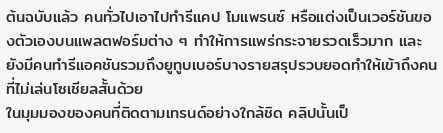ต้นฉบับแล้ว คนทั่วไปเอาไปทำรีแคป โมแพรนซ์ หรือแต่งเป็นเวอร์ชันของตัวเองบนแพลตฟอร์มต่าง ๆ ทำให้การแพร่กระจายรวดเร็วมาก และยังมีคนทำรีแอคชันรวมถึงยูทูบเบอร์บางรายสรุปรวบยอดทำให้เข้าถึงคนที่ไม่เล่นโซเชียลสั้นด้วย
ในมุมมองของคนที่ติดตามเทรนด์อย่างใกล้ชิด คลิปนั้นเป็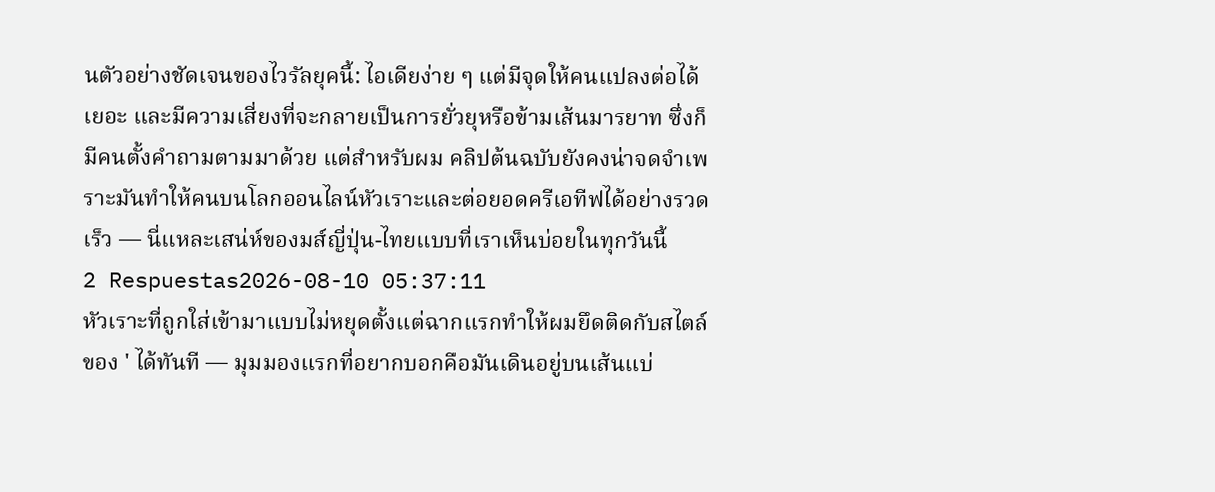นตัวอย่างชัดเจนของไวรัลยุคนี้: ไอเดียง่าย ๆ แต่มีจุดให้คนแปลงต่อได้เยอะ และมีความเสี่ยงที่จะกลายเป็นการยั่วยุหรือข้ามเส้นมารยาท ซึ่งก็มีคนตั้งคำถามตามมาด้วย แต่สำหรับผม คลิปต้นฉบับยังคงน่าจดจำเพราะมันทำให้คนบนโลกออนไลน์หัวเราะและต่อยอดครีเอทีฟได้อย่างรวดเร็ว — นี่แหละเสน่ห์ของมส์ญี่ปุ่น-ไทยแบบที่เราเห็นบ่อยในทุกวันนี้
2 Respuestas2026-08-10 05:37:11
หัวเราะที่ถูกใส่เข้ามาแบบไม่หยุดตั้งแต่ฉากแรกทำให้ผมยึดติดกับสไตล์ของ ' ได้ทันที — มุมมองแรกที่อยากบอกคือมันเดินอยู่บนเส้นแบ่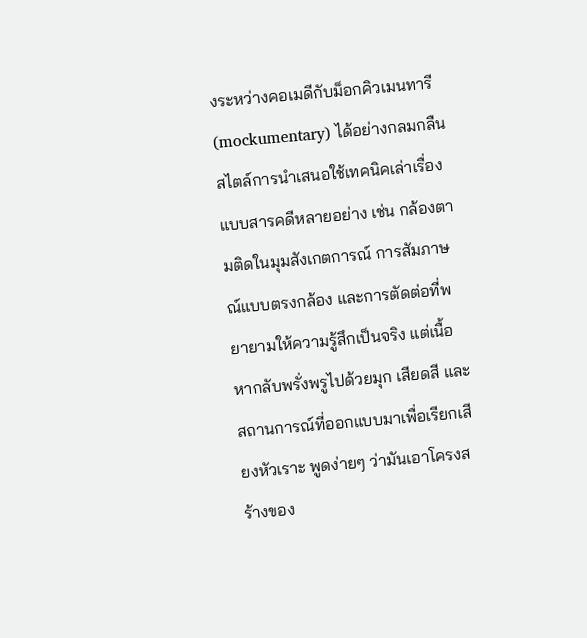งระหว่างคอเมดีกับม็อกคิวเมนทารี (mockumentary) ได้อย่างกลมกลืน
สไตล์การนำเสนอใช้เทคนิคเล่าเรื่องแบบสารคดีหลายอย่าง เช่น กล้องตามติดในมุมสังเกตการณ์ การสัมภาษณ์แบบตรงกล้อง และการตัดต่อที่พยายามให้ความรู้สึกเป็นจริง แต่เนื้อหากลับพรั่งพรูไปด้วยมุก เสียดสี และสถานการณ์ที่ออกแบบมาเพื่อเรียกเสียงหัวเราะ พูดง่ายๆ ว่ามันเอาโครงสร้างของ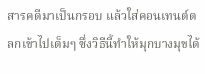สารคดีมาเป็นกรอบ แล้วใส่คอนเทนต์ตลกเข้าไปเต็มๆ ซึ่งวิธีนี้ทำให้มุกบางมุขได้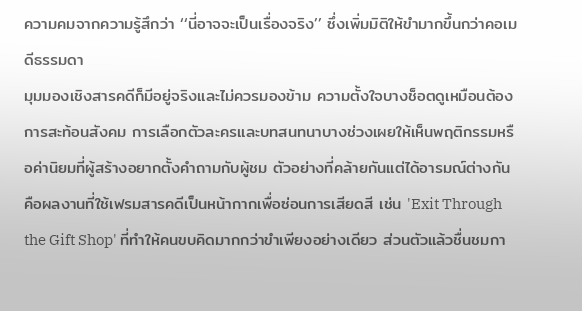ความคมจากความรู้สึกว่า ‘‘นี่อาจจะเป็นเรื่องจริง’’ ซึ่งเพิ่มมิติให้ขำมากขึ้นกว่าคอเมดีธรรมดา
มุมมองเชิงสารคดีก็มีอยู่จริงและไม่ควรมองข้าม ความตั้งใจบางช็อตดูเหมือนต้องการสะท้อนสังคม การเลือกตัวละครและบทสนทนาบางช่วงเผยให้เห็นพฤติกรรมหรือค่านิยมที่ผู้สร้างอยากตั้งคำถามกับผู้ชม ตัวอย่างที่คล้ายกันแต่ได้อารมณ์ต่างกันคือผลงานที่ใช้เฟรมสารคดีเป็นหน้ากากเพื่อซ่อนการเสียดสี เช่น 'Exit Through the Gift Shop' ที่ทำให้คนขบคิดมากกว่าขำเพียงอย่างเดียว ส่วนตัวแล้วชื่นชมกา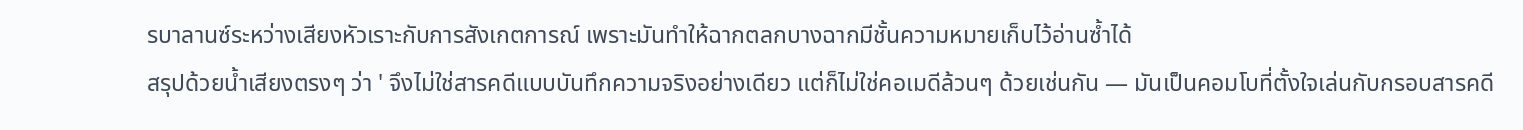รบาลานซ์ระหว่างเสียงหัวเราะกับการสังเกตการณ์ เพราะมันทำให้ฉากตลกบางฉากมีชั้นความหมายเก็บไว้อ่านซ้ำได้
สรุปด้วยน้ำเสียงตรงๆ ว่า ' จึงไม่ใช่สารคดีแบบบันทึกความจริงอย่างเดียว แต่ก็ไม่ใช่คอเมดีล้วนๆ ด้วยเช่นกัน — มันเป็นคอมโบที่ตั้งใจเล่นกับกรอบสารคดี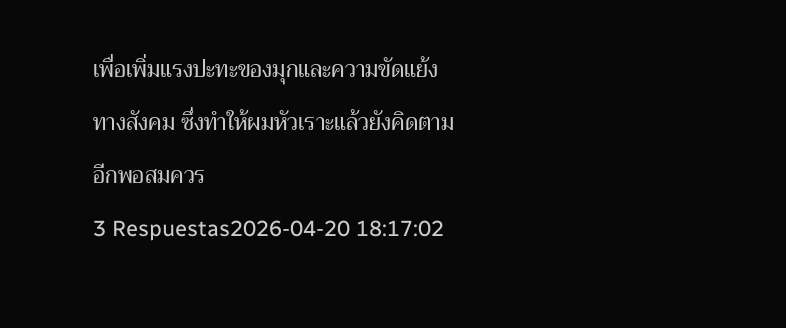เพื่อเพิ่มแรงปะทะของมุกและความขัดแย้งทางสังคม ซึ่งทำให้ผมหัวเราะแล้วยังคิดตามอีกพอสมควร
3 Respuestas2026-04-20 18:17:02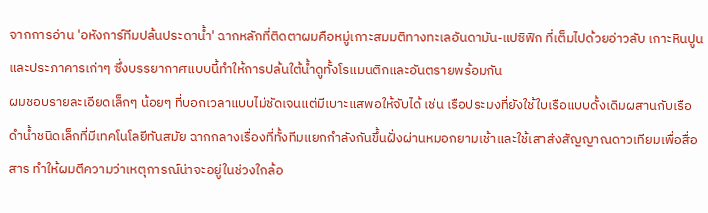จากการอ่าน 'อหังการ์ทีมปล้นประดาน้ำ' ฉากหลักที่ติดตาผมคือหมู่เกาะสมมติทางทะเลอันดามัน-แปซิฟิก ที่เต็มไปด้วยอ่าวลับ เกาะหินปูน และประภาคารเก่าๆ ซึ่งบรรยากาศแบบนี้ทำให้การปล้นใต้น้ำดูทั้งโรแมนติกและอันตรายพร้อมกัน
ผมชอบรายละเอียดเล็กๆ น้อยๆ ที่บอกเวลาแบบไม่ชัดเจนแต่มีเบาะแสพอให้จับได้ เช่น เรือประมงที่ยังใช้ใบเรือแบบดั้งเดิมผสานกับเรือดำน้ำชนิดเล็กที่มีเทคโนโลยีทันสมัย ฉากกลางเรื่องที่ทั้งทีมแยกกำลังกันขึ้นฝั่งผ่านหมอกยามเช้าและใช้เสาส่งสัญญาณดาวเทียมเพื่อสื่อสาร ทำให้ผมตีความว่าเหตุการณ์น่าจะอยู่ในช่วงใกล้อ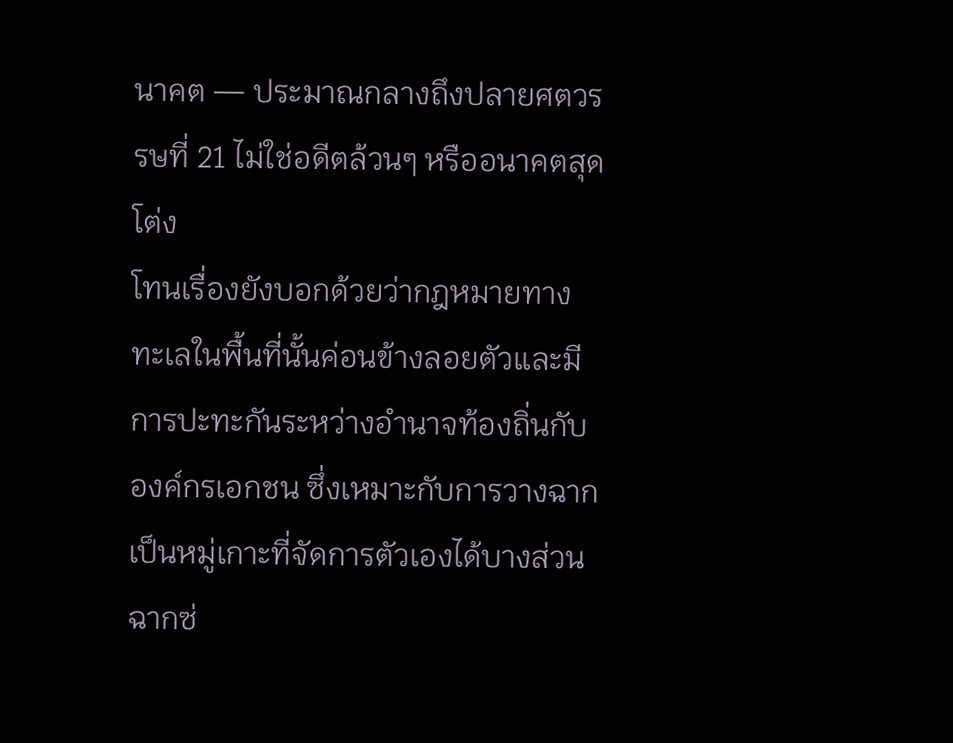นาคต — ประมาณกลางถึงปลายศตวรรษที่ 21 ไม่ใช่อดีตล้วนๆ หรืออนาคตสุดโต่ง
โทนเรื่องยังบอกด้วยว่ากฎหมายทางทะเลในพื้นที่นั้นค่อนข้างลอยตัวและมีการปะทะกันระหว่างอำนาจท้องถิ่นกับองค์กรเอกชน ซึ่งเหมาะกับการวางฉากเป็นหมู่เกาะที่จัดการตัวเองได้บางส่วน ฉากซ่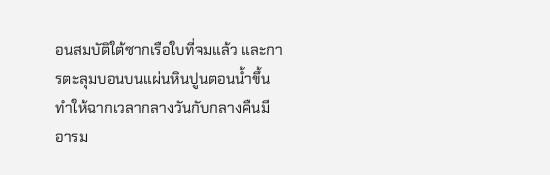อนสมบัติใต้ซากเรือใบที่จมแล้ว และการตะลุมบอนบนแผ่นหินปูนตอนน้ำขึ้น ทำให้ฉากเวลากลางวันกับกลางคืนมีอารม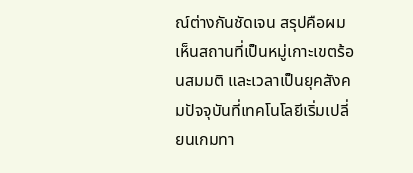ณ์ต่างกันชัดเจน สรุปคือผมเห็นสถานที่เป็นหมู่เกาะเขตร้อนสมมติ และเวลาเป็นยุคสังคมปัจจุบันที่เทคโนโลยีเริ่มเปลี่ยนเกมทา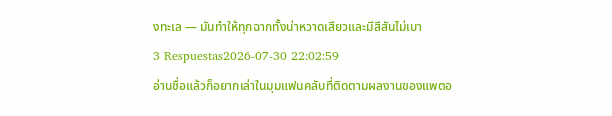งทะเล — มันทำให้ทุกฉากทั้งน่าหวาดเสียวและมีสีสันไม่เบา
3 Respuestas2026-07-30 22:02:59
อ่านชื่อแล้วก็อยากเล่าในมุมแฟนคลับที่ติดตามผลงานของแพตอ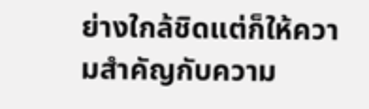ย่างใกล้ชิดแต่ก็ให้ความสำคัญกับความ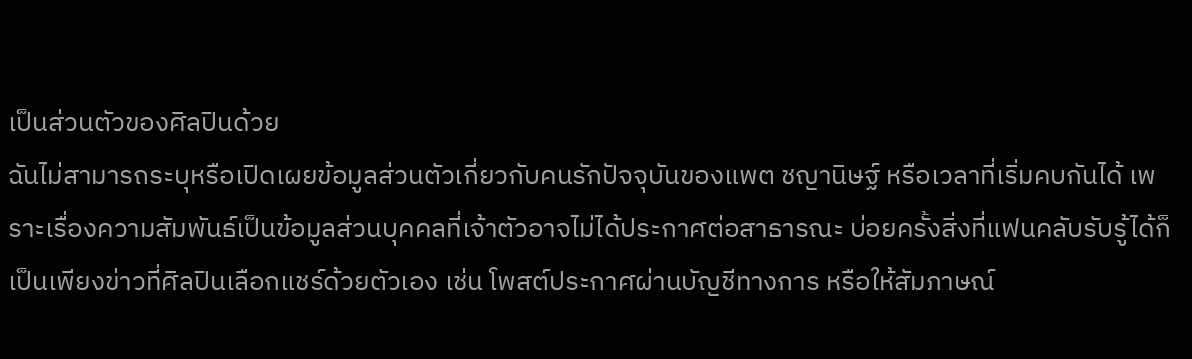เป็นส่วนตัวของศิลปินด้วย
ฉันไม่สามารถระบุหรือเปิดเผยข้อมูลส่วนตัวเกี่ยวกับคนรักปัจจุบันของแพต ชญานิษฐ์ หรือเวลาที่เริ่มคบกันได้ เพราะเรื่องความสัมพันธ์เป็นข้อมูลส่วนบุคคลที่เจ้าตัวอาจไม่ได้ประกาศต่อสาธารณะ บ่อยครั้งสิ่งที่แฟนคลับรับรู้ได้ก็เป็นเพียงข่าวที่ศิลปินเลือกแชร์ด้วยตัวเอง เช่น โพสต์ประกาศผ่านบัญชีทางการ หรือให้สัมภาษณ์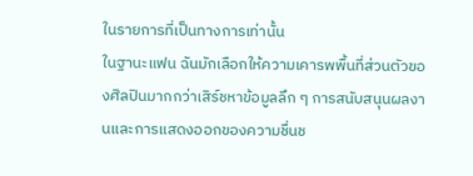ในรายการที่เป็นทางการเท่านั้น
ในฐานะแฟน ฉันมักเลือกให้ความเคารพพื้นที่ส่วนตัวของศิลปินมากกว่าเสิร์ชหาข้อมูลลึก ๆ การสนับสนุนผลงานและการแสดงออกของความชื่นช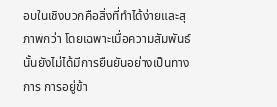อบในเชิงบวกคือสิ่งที่ทำได้ง่ายและสุภาพกว่า โดยเฉพาะเมื่อความสัมพันธ์นั้นยังไม่ได้มีการยืนยันอย่างเป็นทางการ การอยู่ข้า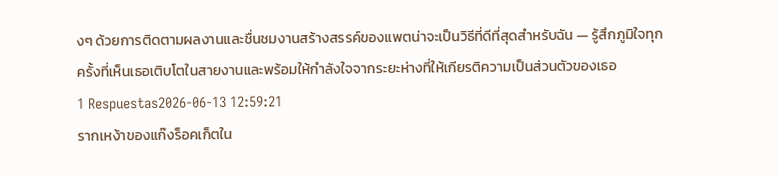งๆ ด้วยการติดตามผลงานและชื่นชมงานสร้างสรรค์ของแพตน่าจะเป็นวิธีที่ดีที่สุดสำหรับฉัน — รู้สึกภูมิใจทุกครั้งที่เห็นเธอเติบโตในสายงานและพร้อมให้กำลังใจจากระยะห่างที่ให้เกียรติความเป็นส่วนตัวของเธอ
1 Respuestas2026-06-13 12:59:21
รากเหง้าของแก๊งร็อคเก็ตใน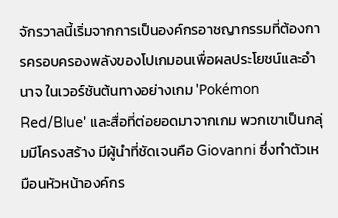จักรวาลนี้เริ่มจากการเป็นองค์กรอาชญากรรมที่ต้องการครอบครองพลังของโปเกมอนเพื่อผลประโยชน์และอำนาจ ในเวอร์ชันต้นทางอย่างเกม 'Pokémon Red/Blue' และสื่อที่ต่อยอดมาจากเกม พวกเขาเป็นกลุ่มมีโครงสร้าง มีผู้นำที่ชัดเจนคือ Giovanni ซึ่งทำตัวเหมือนหัวหน้าองค์กร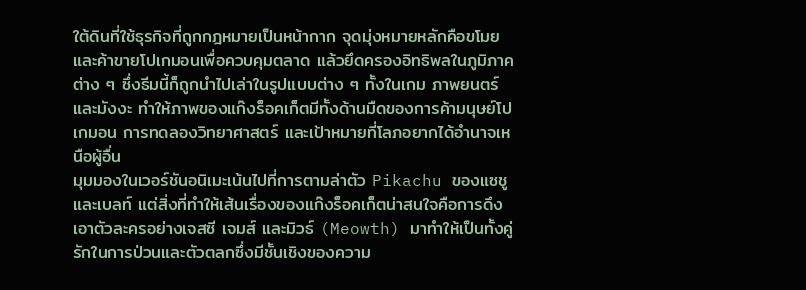ใต้ดินที่ใช้ธุรกิจที่ถูกกฎหมายเป็นหน้ากาก จุดมุ่งหมายหลักคือขโมยและค้าขายโปเกมอนเพื่อควบคุมตลาด แล้วยึดครองอิทธิพลในภูมิภาคต่าง ๆ ซึ่งธีมนี้ก็ถูกนำไปเล่าในรูปแบบต่าง ๆ ทั้งในเกม ภาพยนตร์ และมังงะ ทำให้ภาพของแก๊งร็อคเก็ตมีทั้งด้านมืดของการค้ามนุษย์โปเกมอน การทดลองวิทยาศาสตร์ และเป้าหมายที่โลภอยากได้อำนาจเหนือผู้อื่น
มุมมองในเวอร์ชันอนิเมะเน้นไปที่การตามล่าตัว Pikachu ของแซชูและเบลท์ แต่สิ่งที่ทำให้เส้นเรื่องของแก๊งร็อคเก็ตน่าสนใจคือการดึงเอาตัวละครอย่างเจสซี เจมส์ และมิวธ์ (Meowth) มาทำให้เป็นทั้งคู่รักในการป่วนและตัวตลกซึ่งมีชั้นเชิงของความ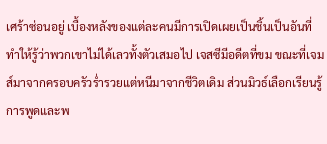เศร้าซ่อนอยู่ เบื้องหลังของแต่ละคนมีการเปิดเผยเป็นชิ้นเป็นอันที่ทำให้รู้ว่าพวกเขาไม่ได้เลวทั้งตัวเสมอไป เจสซีมีอดีตที่ขม ขณะที่เจมส์มาจากครอบครัวร่ำรวยแต่หนีมาจากชีวิตเดิม ส่วนมิวธ์เลือกเรียนรู้การพูดและพ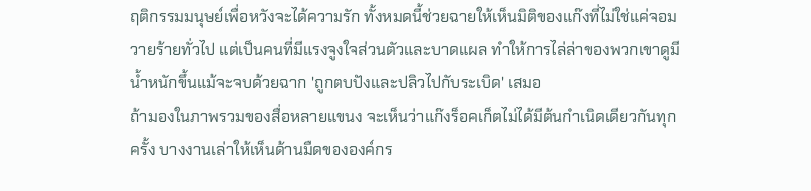ฤติกรรมมนุษย์เพื่อหวังจะได้ความรัก ทั้งหมดนี้ช่วยฉายให้เห็นมิติของแก๊งที่ไม่ใช่แค่จอมวายร้ายทั่วไป แต่เป็นคนที่มีแรงจูงใจส่วนตัวและบาดแผล ทำให้การไล่ล่าของพวกเขาดูมีน้ำหนักขึ้นแม้จะจบด้วยฉาก 'ถูกตบปังและปลิวไปกับระเบิด' เสมอ
ถ้ามองในภาพรวมของสื่อหลายแขนง จะเห็นว่าแก๊งร็อคเก็ตไม่ได้มีต้นกำเนิดเดียวกันทุกครั้ง บางงานเล่าให้เห็นด้านมืดขององค์กร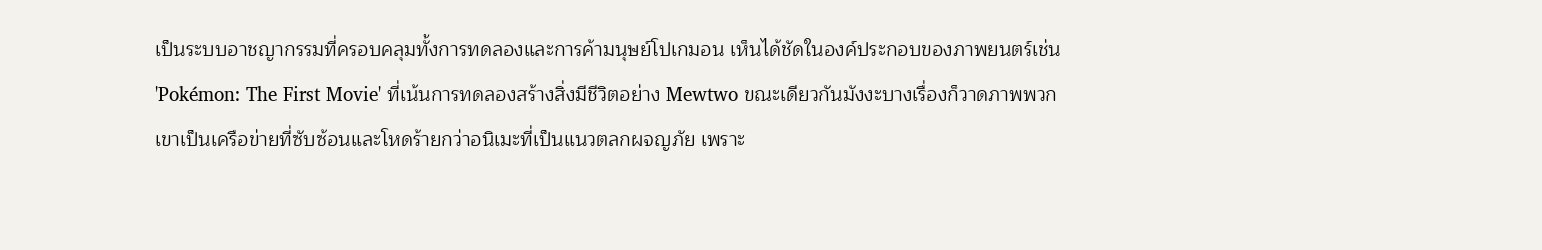เป็นระบบอาชญากรรมที่ครอบคลุมทั้งการทดลองและการค้ามนุษย์โปเกมอน เห็นได้ชัดในองค์ประกอบของภาพยนตร์เช่น 'Pokémon: The First Movie' ที่เน้นการทดลองสร้างสิ่งมีชีวิตอย่าง Mewtwo ขณะเดียวกันมังงะบางเรื่องก็วาดภาพพวกเขาเป็นเครือข่ายที่ซับซ้อนและโหดร้ายกว่าอนิเมะที่เป็นแนวตลกผจญภัย เพราะ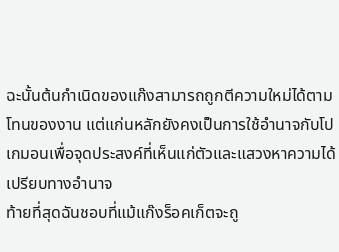ฉะนั้นต้นกำเนิดของแก๊งสามารถถูกตีความใหม่ได้ตามโทนของงาน แต่แก่นหลักยังคงเป็นการใช้อำนาจกับโปเกมอนเพื่อจุดประสงค์ที่เห็นแก่ตัวและแสวงหาความได้เปรียบทางอำนาจ
ท้ายที่สุดฉันชอบที่แม้แก๊งร็อคเก็ตจะถู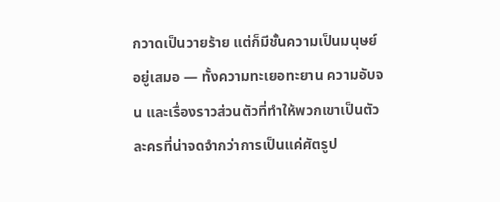กวาดเป็นวายร้าย แต่ก็มีชั้นความเป็นมนุษย์อยู่เสมอ — ทั้งความทะเยอทะยาน ความอับจน และเรื่องราวส่วนตัวที่ทำให้พวกเขาเป็นตัวละครที่น่าจดจำกว่าการเป็นแค่ศัตรูป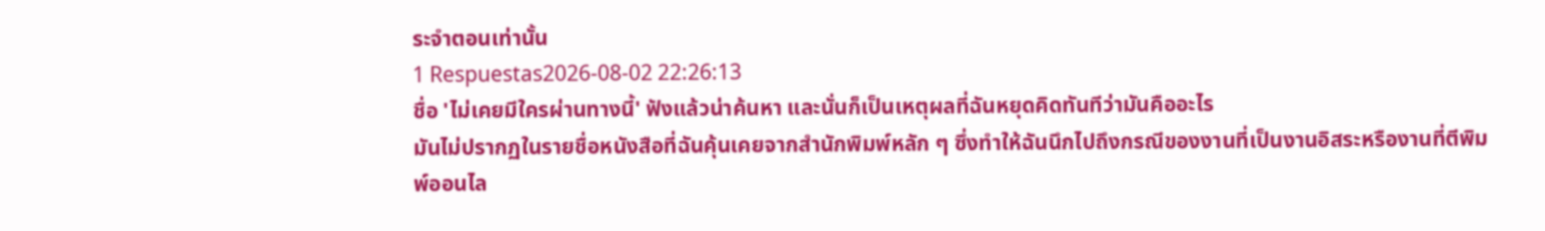ระจำตอนเท่านั้น
1 Respuestas2026-08-02 22:26:13
ชื่อ 'ไม่เคยมีใครผ่านทางนี้' ฟังแล้วน่าค้นหา และนั่นก็เป็นเหตุผลที่ฉันหยุดคิดทันทีว่ามันคืออะไร
มันไม่ปรากฏในรายชื่อหนังสือที่ฉันคุ้นเคยจากสำนักพิมพ์หลัก ๆ ซึ่งทำให้ฉันนึกไปถึงกรณีของงานที่เป็นงานอิสระหรืองานที่ตีพิมพ์ออนไล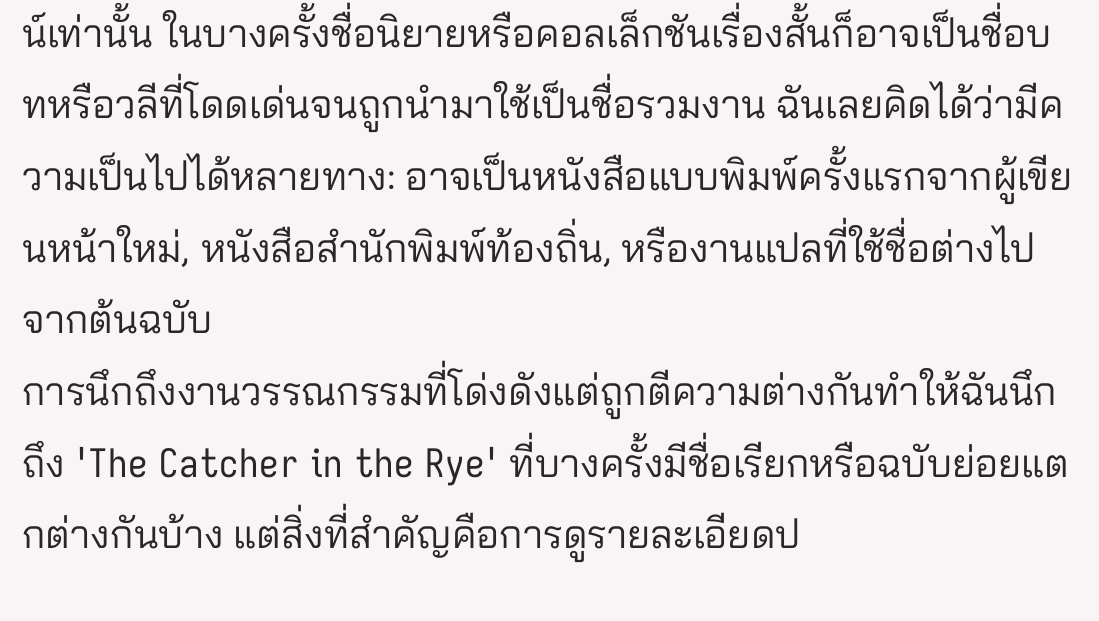น์เท่านั้น ในบางครั้งชื่อนิยายหรือคอลเล็กชันเรื่องสั้นก็อาจเป็นชื่อบทหรือวลีที่โดดเด่นจนถูกนำมาใช้เป็นชื่อรวมงาน ฉันเลยคิดได้ว่ามีความเป็นไปได้หลายทาง: อาจเป็นหนังสือแบบพิมพ์ครั้งแรกจากผู้เขียนหน้าใหม่, หนังสือสำนักพิมพ์ท้องถิ่น, หรืองานแปลที่ใช้ชื่อต่างไปจากต้นฉบับ
การนึกถึงงานวรรณกรรมที่โด่งดังแต่ถูกตีความต่างกันทำให้ฉันนึกถึง 'The Catcher in the Rye' ที่บางครั้งมีชื่อเรียกหรือฉบับย่อยแตกต่างกันบ้าง แต่สิ่งที่สำคัญคือการดูรายละเอียดป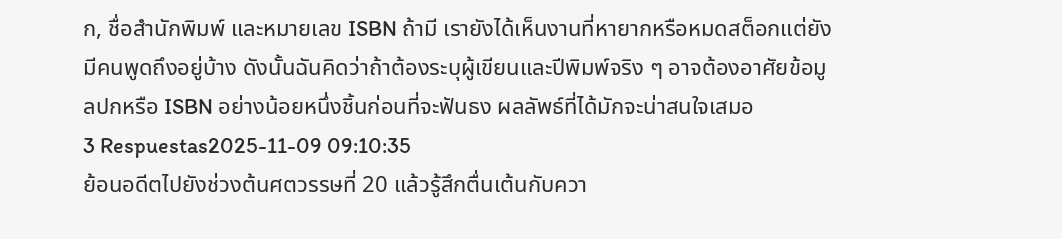ก, ชื่อสำนักพิมพ์ และหมายเลข ISBN ถ้ามี เรายังได้เห็นงานที่หายากหรือหมดสต็อกแต่ยังมีคนพูดถึงอยู่บ้าง ดังนั้นฉันคิดว่าถ้าต้องระบุผู้เขียนและปีพิมพ์จริง ๆ อาจต้องอาศัยข้อมูลปกหรือ ISBN อย่างน้อยหนึ่งชิ้นก่อนที่จะฟันธง ผลลัพธ์ที่ได้มักจะน่าสนใจเสมอ
3 Respuestas2025-11-09 09:10:35
ย้อนอดีตไปยังช่วงต้นศตวรรษที่ 20 แล้วรู้สึกตื่นเต้นกับควา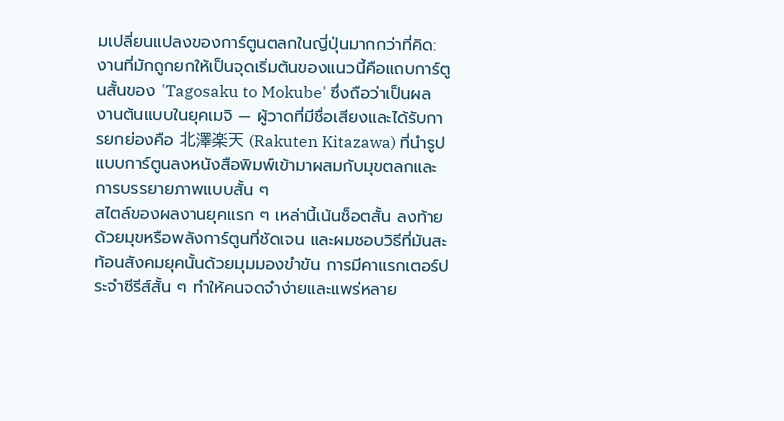มเปลี่ยนแปลงของการ์ตูนตลกในญี่ปุ่นมากกว่าที่คิด: งานที่มักถูกยกให้เป็นจุดเริ่มต้นของแนวนี้คือแถบการ์ตูนสั้นของ 'Tagosaku to Mokube' ซึ่งถือว่าเป็นผลงานต้นแบบในยุคเมจิ — ผู้วาดที่มีชื่อเสียงและได้รับการยกย่องคือ 北澤楽天 (Rakuten Kitazawa) ที่นำรูปแบบการ์ตูนลงหนังสือพิมพ์เข้ามาผสมกับมุขตลกและการบรรยายภาพแบบสั้น ๆ
สไตล์ของผลงานยุคแรก ๆ เหล่านี้เน้นช็อตสั้น ลงท้ายด้วยมุขหรือพลังการ์ตูนที่ชัดเจน และผมชอบวิธีที่มันสะท้อนสังคมยุคนั้นด้วยมุมมองขำขัน การมีคาแรกเตอร์ประจำซีรีส์สั้น ๆ ทำให้คนจดจำง่ายและแพร่หลาย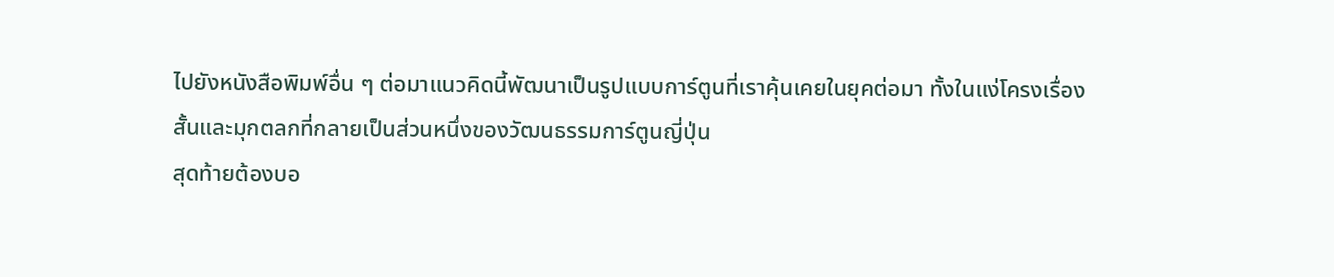ไปยังหนังสือพิมพ์อื่น ๆ ต่อมาแนวคิดนี้พัฒนาเป็นรูปแบบการ์ตูนที่เราคุ้นเคยในยุคต่อมา ทั้งในแง่โครงเรื่องสั้นและมุกตลกที่กลายเป็นส่วนหนึ่งของวัฒนธรรมการ์ตูนญี่ปุ่น
สุดท้ายต้องบอ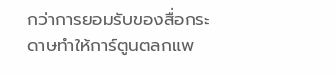กว่าการยอมรับของสื่อกระดาษทำให้การ์ตูนตลกแพ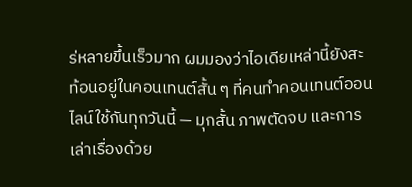ร่หลายขึ้นเร็วมาก ผมมองว่าไอเดียเหล่านี้ยังสะท้อนอยู่ในคอนเทนต์สั้น ๆ ที่คนทำคอนเทนต์ออนไลน์ใช้กันทุกวันนี้ — มุกสั้น ภาพตัดจบ และการเล่าเรื่องด้วย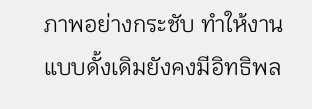ภาพอย่างกระชับ ทำให้งานแบบดั้งเดิมยังคงมีอิทธิพล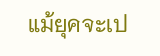แม้ยุคจะเป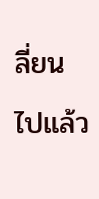ลี่ยนไปแล้ว